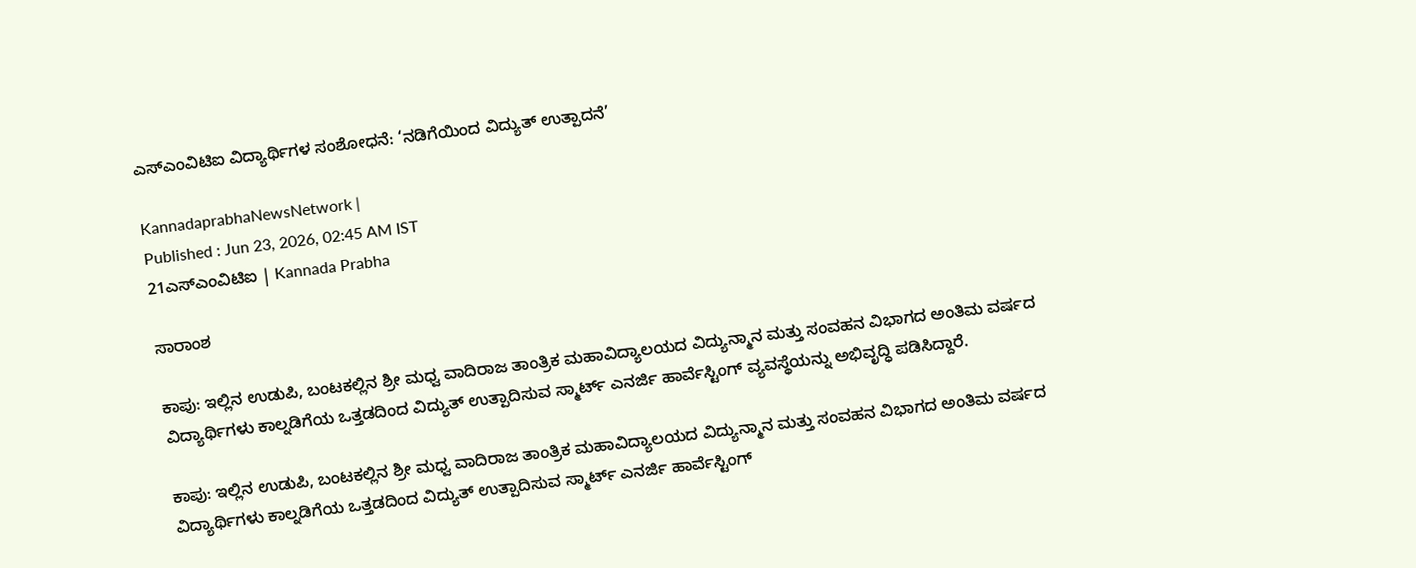ಎಸ್‌ಎಂವಿಟಿಐ ವಿದ್ಯಾರ್ಥಿಗಳ ಸಂಶೋಧನೆ: ‘ನಡಿಗೆಯಿಂದ ವಿದ್ಯುತ್ ಉತ್ಪಾದನೆ’

KannadaprabhaNewsNetwork |
Published : Jun 23, 2026, 02:45 AM IST
21ಎಸ್‌ಎಂವಿಟಿಐ | Kannada Prabha

ಸಾರಾಂಶ

ಕಾಪು: ಇಲ್ಲಿನ ಉಡುಪಿ, ಬಂಟಕಲ್ಲಿನ ಶ್ರೀ ಮಧ್ವ ವಾದಿರಾಜ ತಾಂತ್ರಿಕ ಮಹಾವಿದ್ಯಾಲಯದ ವಿದ್ಯುನ್ಮಾನ ಮತ್ತು ಸಂವಹನ ವಿಭಾಗದ ಅಂತಿಮ ವರ್ಷದ ವಿದ್ಯಾರ್ಥಿಗಳು ಕಾಲ್ನಡಿಗೆಯ ಒತ್ತಡದಿಂದ ವಿದ್ಯುತ್ ಉತ್ಪಾದಿಸುವ ಸ್ಮಾರ್ಟ್ ಎನರ್ಜಿ ಹಾರ್ವೆಸ್ಟಿಂಗ್ ವ್ಯವಸ್ಥೆಯನ್ನು ಅಭಿವೃದ್ಧಿ ಪಡಿಸಿದ್ದಾರೆ.

ಕಾಪು: ಇಲ್ಲಿನ ಉಡುಪಿ, ಬಂಟಕಲ್ಲಿನ ಶ್ರೀ ಮಧ್ವ ವಾದಿರಾಜ ತಾಂತ್ರಿಕ ಮಹಾವಿದ್ಯಾಲಯದ ವಿದ್ಯುನ್ಮಾನ ಮತ್ತು ಸಂವಹನ ವಿಭಾಗದ ಅಂತಿಮ ವರ್ಷದ ವಿದ್ಯಾರ್ಥಿಗಳು ಕಾಲ್ನಡಿಗೆಯ ಒತ್ತಡದಿಂದ ವಿದ್ಯುತ್ ಉತ್ಪಾದಿಸುವ ಸ್ಮಾರ್ಟ್ ಎನರ್ಜಿ ಹಾರ್ವೆಸ್ಟಿಂಗ್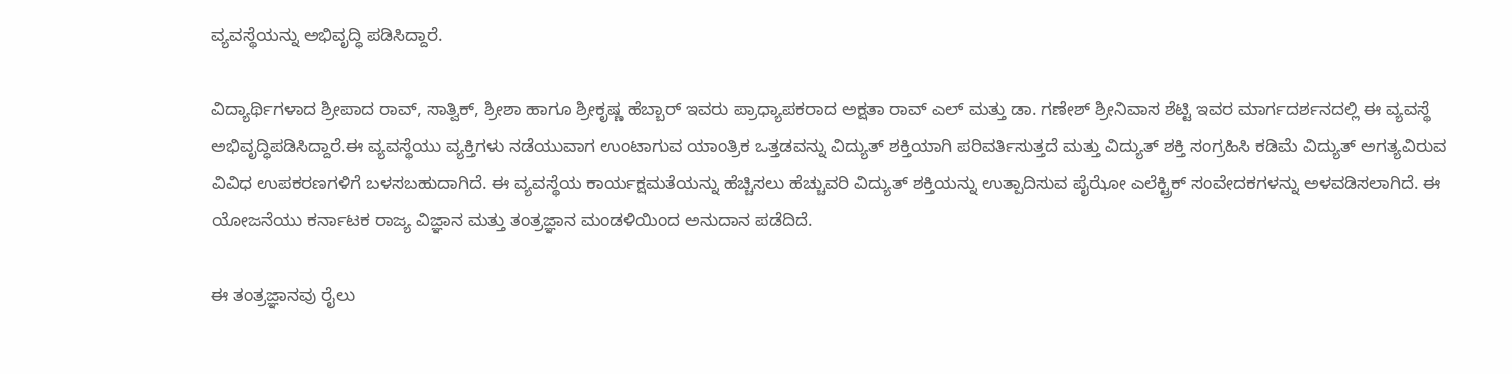ವ್ಯವಸ್ಥೆಯನ್ನು ಅಭಿವೃದ್ಧಿ ಪಡಿಸಿದ್ದಾರೆ.

ವಿದ್ಯಾರ್ಥಿಗಳಾದ ಶ್ರೀಪಾದ ರಾವ್, ಸಾತ್ವಿಕ್, ಶ್ರೀಶಾ ಹಾಗೂ ಶ್ರೀಕೃಷ್ಣ ಹೆಬ್ಬಾರ್ ಇವರು ಪ್ರಾಧ್ಯಾಪಕರಾದ ಅಕ್ಷತಾ ರಾವ್ ಎಲ್ ಮತ್ತು ಡಾ. ಗಣೇಶ್ ಶ್ರೀನಿವಾಸ ಶೆಟ್ಟಿ ಇವರ ಮಾರ್ಗದರ್ಶನದಲ್ಲಿ ಈ ವ್ಯವಸ್ಥೆ ಅಭಿವೃದ್ಧಿಪಡಿಸಿದ್ದಾರೆ.ಈ ವ್ಯವಸ್ಥೆಯು ವ್ಯಕ್ತಿಗಳು ನಡೆಯುವಾಗ ಉಂಟಾಗುವ ಯಾಂತ್ರಿಕ ಒತ್ತಡವನ್ನು ವಿದ್ಯುತ್ ಶಕ್ತಿಯಾಗಿ ಪರಿವರ್ತಿಸುತ್ತದೆ ಮತ್ತು ವಿದ್ಯುತ್ ಶಕ್ತಿ ಸಂಗ್ರಹಿಸಿ ಕಡಿಮೆ ವಿದ್ಯುತ್ ಅಗತ್ಯವಿರುವ ವಿವಿಧ ಉಪಕರಣಗಳಿಗೆ ಬಳಸಬಹುದಾಗಿದೆ. ಈ ವ್ಯವಸ್ಥೆಯ ಕಾರ್ಯಕ್ಷಮತೆಯನ್ನು ಹೆಚ್ಚಿಸಲು ಹೆಚ್ಚುವರಿ ವಿದ್ಯುತ್ ಶಕ್ತಿಯನ್ನು ಉತ್ಪಾದಿಸುವ ಪೈಝೋ ಎಲೆಕ್ಟ್ರಿಕ್ ಸಂವೇದಕಗಳನ್ನು ಅಳವಡಿಸಲಾಗಿದೆ. ಈ ಯೋಜನೆಯು ಕರ್ನಾಟಕ ರಾಜ್ಯ ವಿಜ್ಞಾನ ಮತ್ತು ತಂತ್ರಜ್ಞಾನ ಮಂಡಳಿಯಿಂದ ಅನುದಾನ ಪಡೆದಿದೆ.

ಈ ತಂತ್ರಜ್ಞಾನವು ರೈಲು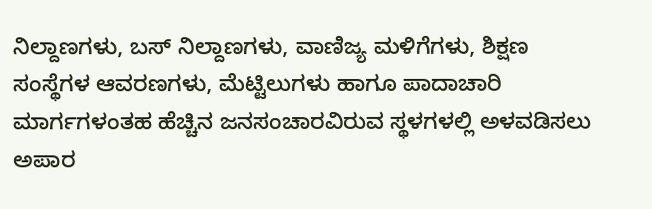ನಿಲ್ದಾಣಗಳು, ಬಸ್ ನಿಲ್ದಾಣಗಳು, ವಾಣಿಜ್ಯ ಮಳಿಗೆಗಳು, ಶಿಕ್ಷಣ ಸಂಸ್ಥೆಗಳ ಆವರಣಗಳು, ಮೆಟ್ಟಿಲುಗಳು ಹಾಗೂ ಪಾದಾಚಾರಿ ಮಾರ್ಗಗಳಂತಹ ಹೆಚ್ಚಿನ ಜನಸಂಚಾರವಿರುವ ಸ್ಥಳಗಳಲ್ಲಿ ಅಳವಡಿಸಲು ಅಪಾರ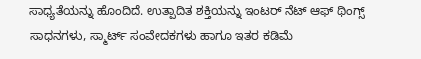ಸಾಧ್ಯತೆಯನ್ನು ಹೊಂದಿದೆ. ಉತ್ಪಾದಿತ ಶಕ್ತಿಯನ್ನು ಇಂಟರ್ ನೆಟ್ ಆಫ್ ಥಿಂಗ್ಸ್ ಸಾಧನಗಳು, ಸ್ಮಾರ್ಟ್ ಸಂವೇದಕಗಳು ಹಾಗೂ ಇತರ ಕಡಿಮೆ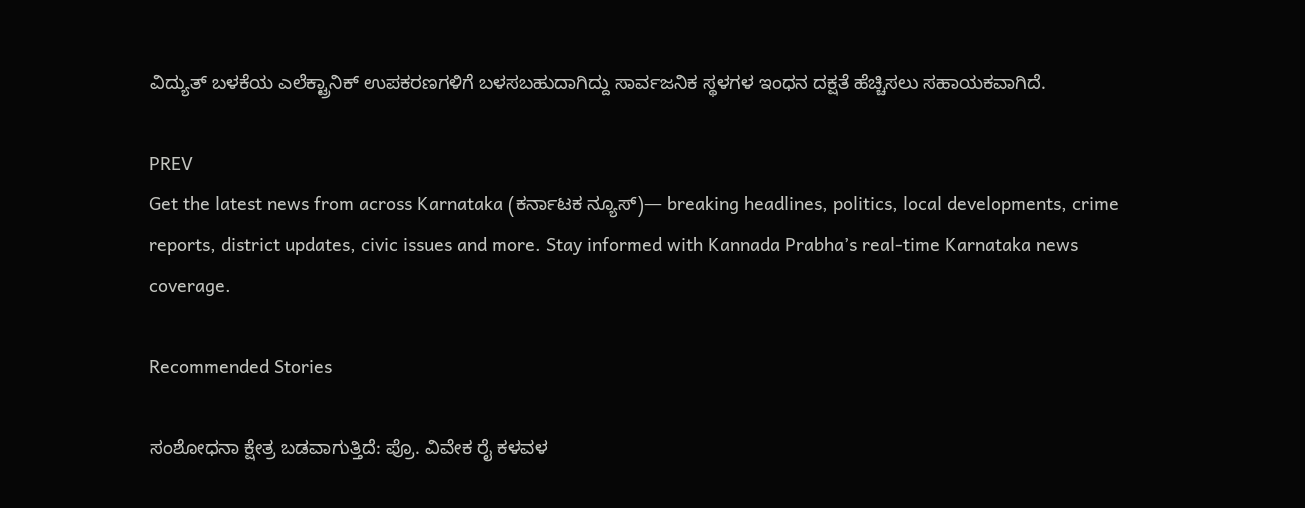ವಿದ್ಯುತ್ ಬಳಕೆಯ ಎಲೆಕ್ಟ್ರಾನಿಕ್ ಉಪಕರಣಗಳಿಗೆ ಬಳಸಬಹುದಾಗಿದ್ದು ಸಾರ್ವಜನಿಕ ಸ್ಥಳಗಳ ಇಂಧನ ದಕ್ಷತೆ ಹೆಚ್ಚಿಸಲು ಸಹಾಯಕವಾಗಿದೆ.

PREV
Get the latest news from across Karnataka (ಕರ್ನಾಟಕ ನ್ಯೂಸ್)— breaking headlines, politics, local developments, crime reports, district updates, civic issues and more. Stay informed with Kannada Prabha’s real‑time Karnataka news coverage.

Recommended Stories

ಸಂಶೋಧನಾ ಕ್ಷೇತ್ರ ಬಡವಾಗುತ್ತಿದೆ: ಪ್ರೊ. ವಿವೇಕ ರೈ ಕಳವಳ‍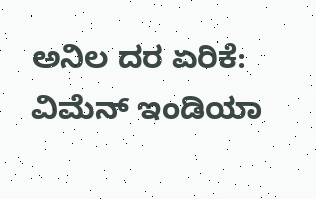ಅನಿಲ ದರ ಏರಿಕೆ: ವಿಮೆನ್ ಇಂಡಿಯಾ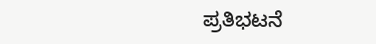ಪ್ರತಿಭಟನೆ